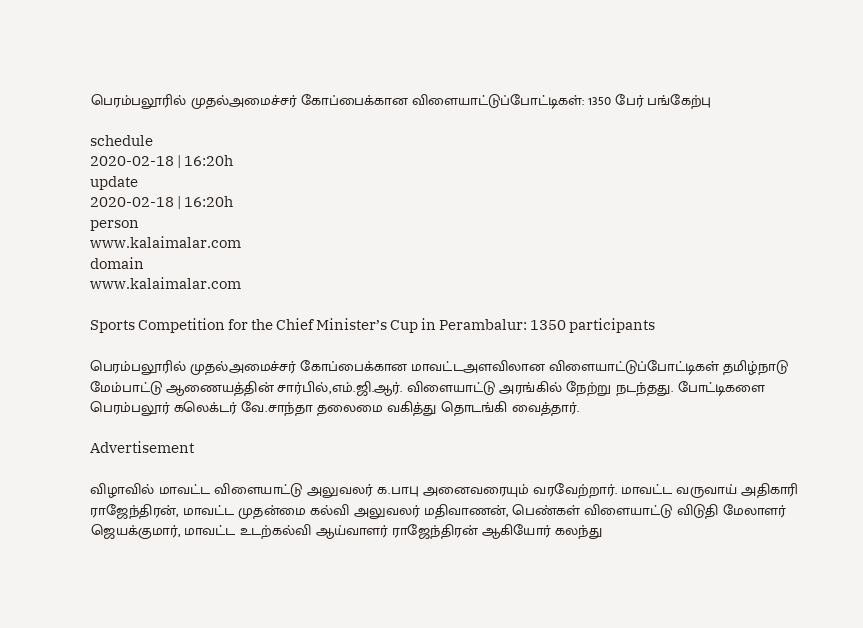பெரம்பலூரில் முதல்அமைச்சர் கோப்பைக்கான விளையாட்டுப்போட்டிகள்: 1350 பேர் பங்கேற்பு

schedule
2020-02-18 | 16:20h
update
2020-02-18 | 16:20h
person
www.kalaimalar.com
domain
www.kalaimalar.com

Sports Competition for the Chief Minister’s Cup in Perambalur: 1350 participants

பெரம்பலூரில் முதல்அமைச்சர் கோப்பைக்கான மாவட்டஅளவிலான விளையாட்டுப்போட்டிகள் தமிழ்நாடு மேம்பாட்டு ஆணையத்தின் சார்பில்,எம்.ஜி.ஆர். விளையாட்டு அரங்கில் நேற்று நடந்தது. போட்டிகளை பெரம்பலூர் கலெக்டர் வே.சாந்தா தலைமை வகித்து தொடங்கி வைத்தார்.

Advertisement

விழாவில் மாவட்ட விளையாட்டு அலுவலர் க.பாபு அனைவரையும் வரவேற்றார். மாவட்ட வருவாய் அதிகாரி ராஜேந்திரன், மாவட்ட முதன்மை கல்வி அலுவலர் மதிவாணன், பெண்கள் விளையாட்டு விடுதி மேலாளர் ஜெயக்குமார், மாவட்ட உடற்கல்வி ஆய்வாளர் ராஜேந்திரன் ஆகியோர் கலந்து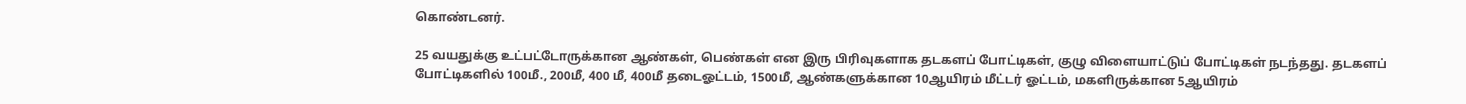கொண்டனர்.

25 வயதுக்கு உட்பட்டோருக்கான ஆண்கள், பெண்கள் என இரு பிரிவுகளாக தடகளப் போட்டிகள், குழு விளையாட்டுப் போட்டிகள் நடந்தது. தடகளப் போட்டிகளில் 100மீ., 200மீ, 400 மீ, 400மீ தடைஓட்டம், 1500மீ, ஆண்களுக்கான 10ஆயிரம் மீட்டர் ஓட்டம், மகளிருக்கான 5ஆயிரம்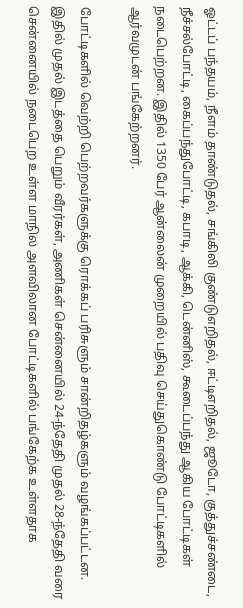ஓட்டப் பந்தயம், நீளம் தாண்டுதல், சங்கிலி குண்டுஎறிதல், ஈட்டிஎறிதல், ஜூடோ, குத்துச்சண்டை, நீச்சல்போட்டி, கைப்பந்துபோட்டி, கபாடி, ஆக்கி, டென்னிஸ், கூடைப்பந்து ஆகிய போட்டிகள் நடைபெற்றன. இதில் 1350 பேர் ஆன்லைன் முறையில் பதிவு செய்துகொண்டு போட்டிகளில் ஆர்வமுடன் பங்கேற்றனர்.

போட்டிகளில் வெற்றி பெற்றவர்களுக்கு ரொக்கப் பரிசுளும் சான்றிதழ்களும் வழங்கப்பட்டன. இதில் முதல் இடத்தை பெறும் வீரர்கள், அணிகள் சென்னையில் 24-ந்தேதி முதல் 28-ந்தேதி வரை சென்னையில் நடைபெற உள்ள மாநில அளவிலான போட்டிகளில் பங்கேற்க உள்ளதாக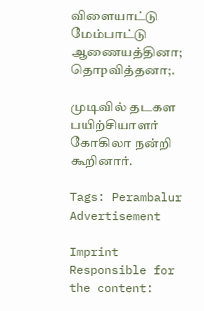விளையாட்டு மேம்பாட்டு ஆணையத்தினா; தொpவித்தனா;.

முடிவில் தடகள பயிற்சியாளர் கோகிலா நன்றி கூறினார்.

Tags: Perambalur
Advertisement

Imprint
Responsible for the content: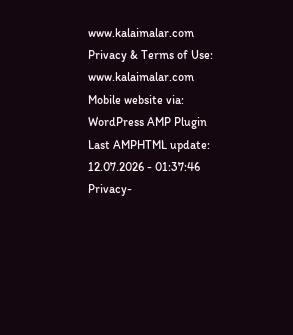www.kalaimalar.com
Privacy & Terms of Use:
www.kalaimalar.com
Mobile website via:
WordPress AMP Plugin
Last AMPHTML update:
12.07.2026 - 01:37:46
Privacy-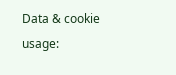Data & cookie usage: